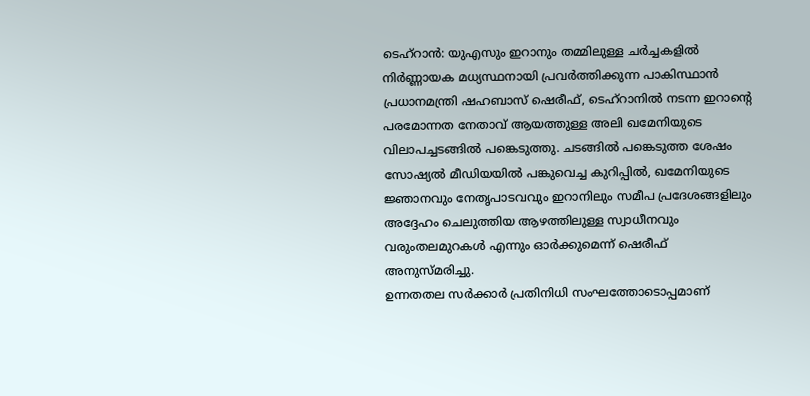ടെഹ്റാൻ: യുഎസും ഇറാനും തമ്മിലുള്ള ചർച്ചകളിൽ നിർണ്ണായക മധ്യസ്ഥനായി പ്രവർത്തിക്കുന്ന പാകിസ്ഥാൻ പ്രധാനമന്ത്രി ഷഹബാസ് ഷെരീഫ്, ടെഹ്റാനിൽ നടന്ന ഇറാന്റെ പരമോന്നത നേതാവ് ആയത്തുള്ള അലി ഖമേനിയുടെ വിലാപച്ചടങ്ങിൽ പങ്കെടുത്തു. ചടങ്ങിൽ പങ്കെടുത്ത ശേഷം സോഷ്യൽ മീഡിയയിൽ പങ്കുവെച്ച കുറിപ്പിൽ, ഖമേനിയുടെ ജ്ഞാനവും നേതൃപാടവവും ഇറാനിലും സമീപ പ്രദേശങ്ങളിലും അദ്ദേഹം ചെലുത്തിയ ആഴത്തിലുള്ള സ്വാധീനവും വരുംതലമുറകൾ എന്നും ഓർക്കുമെന്ന് ഷെരീഫ് അനുസ്മരിച്ചു.
ഉന്നതതല സർക്കാർ പ്രതിനിധി സംഘത്തോടൊപ്പമാണ്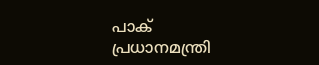പാക് പ്രധാനമന്ത്രി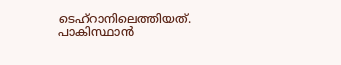ടെഹ്റാനിലെത്തിയത്. പാകിസ്ഥാൻ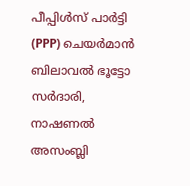പീപ്പിൾസ് പാർട്ടി (PPP) ചെയർമാൻ ബിലാവൽ ഭൂട്ടോ സർദാരി, നാഷണൽ അസംബ്ലി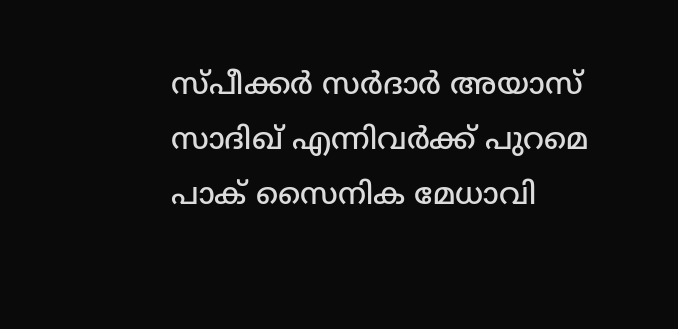സ്പീക്കർ സർദാർ അയാസ് സാദിഖ് എന്നിവർക്ക് പുറമെ പാക് സൈനിക മേധാവി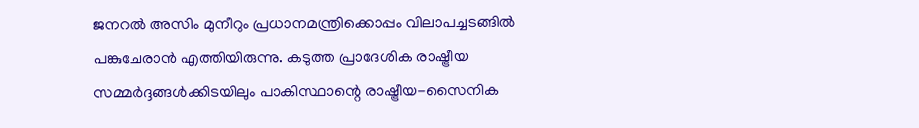ജനറൽ അസിം മുനീറും പ്രധാനമന്ത്രിക്കൊപ്പം വിലാപച്ചടങ്ങിൽ പങ്കുചേരാൻ എത്തിയിരുന്നു. കടുത്ത പ്രാദേശിക രാഷ്ട്രീയ സമ്മർദ്ദങ്ങൾക്കിടയിലും പാകിസ്ഥാന്റെ രാഷ്ട്രീയ-സൈനിക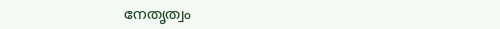നേതൃത്വം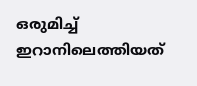ഒരുമിച്ച് ഇറാനിലെത്തിയത്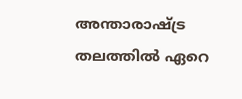അന്താരാഷ്ട്ര തലത്തിൽ ഏറെ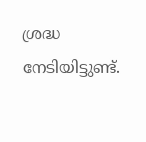ശ്രദ്ധ നേടിയിട്ടുണ്ട്.